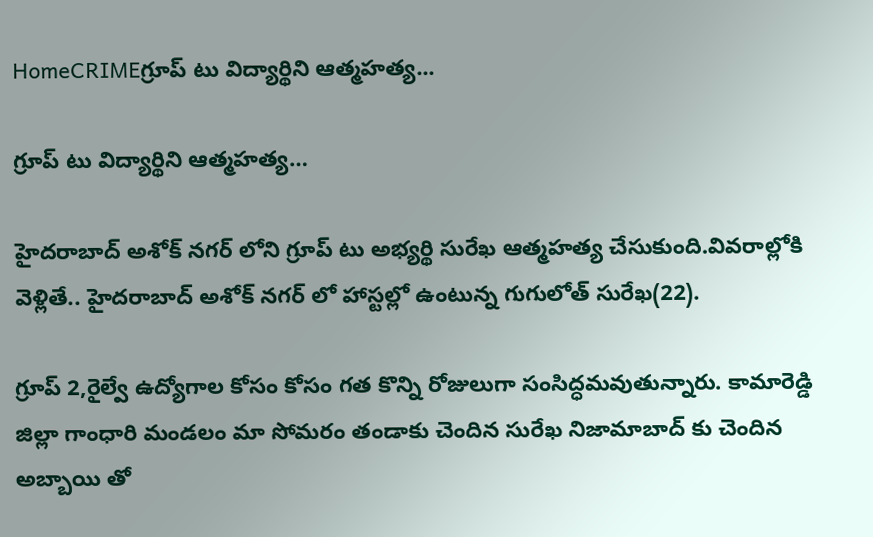HomeCRIMEగ్రూప్ టు విద్యార్థిని ఆత్మహత్య...

గ్రూప్ టు విద్యార్థిని ఆత్మహత్య…

హైదరాబాద్ అశోక్ నగర్ లోని గ్రూప్ టు అభ్యర్థి సురేఖ ఆత్మహత్య చేసుకుంది.వివరాల్లోకి వెళ్లితే.. హైదరాబాద్ అశోక్ నగర్ లో హాస్టల్లో ఉంటున్న గుగులోత్ సురేఖ(22).

గ్రూప్ 2,రైల్వే ఉద్యోగాల కోసం కోసం గత కొన్ని రోజులుగా సంసిద్ధమవుతున్నారు. కామారెడ్డి జిల్లా గాంధారి మండలం మా సోమరం తండాకు చెందిన సురేఖ నిజామాబాద్ కు చెందిన అబ్బాయి తో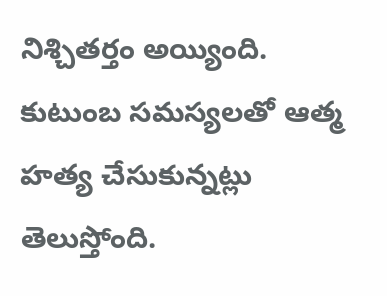నిశ్చితర్తం అయ్యింది. కుటుంబ సమస్యలతో ఆత్మ హత్య చేసుకున్నట్లు తెలుస్తోంది.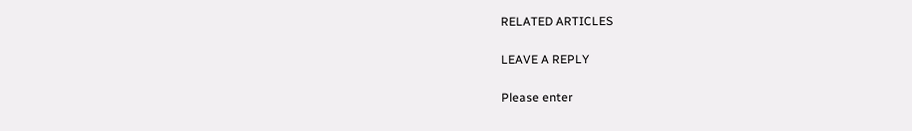RELATED ARTICLES

LEAVE A REPLY

Please enter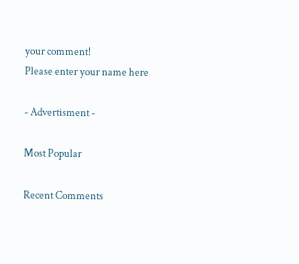your comment!
Please enter your name here

- Advertisment -

Most Popular

Recent Comments